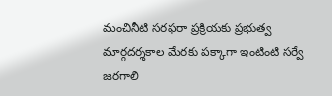మంచినీటి సరఫరా ప్రక్రియకు ప్రభుత్వ మార్గదర్శకాల మేరకు పక్కాగా ఇంటింటి సర్వే జరగాలి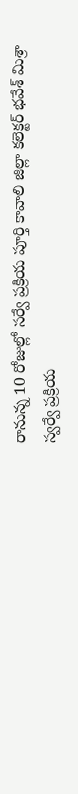రానున్న 10 రోజుల్లో సర్వే ప్రక్రియ పూర్తి కావాలి జిల్లా కలెక్టర్ భవేశ్ మిశ్రా
స్వర్వే ప్రక్రియ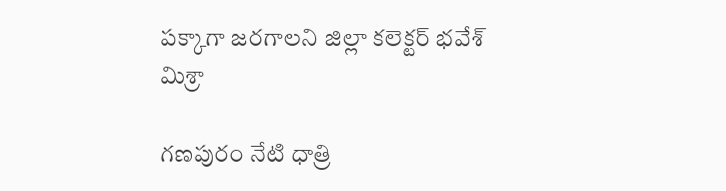పక్కాగా జరగాలని జిల్లా కలెక్టర్ భవేశ్ మిశ్రా

గణపురం నేటి ధాత్రి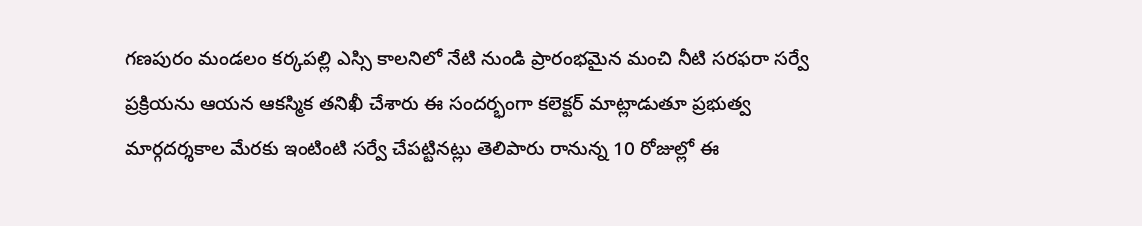గణపురం మండలం కర్కపల్లి ఎస్సి కాలనిలో నేటి నుండి ప్రారంభమైన మంచి నీటి సరఫరా సర్వే ప్రక్రియను ఆయన ఆకస్మిక తనిఖీ చేశారు ఈ సందర్భంగా కలెక్టర్ మాట్లాడుతూ ప్రభుత్వ మార్గదర్శకాల మేరకు ఇంటింటి సర్వే చేపట్టినట్లు తెలిపారు రానున్న 10 రోజుల్లో ఈ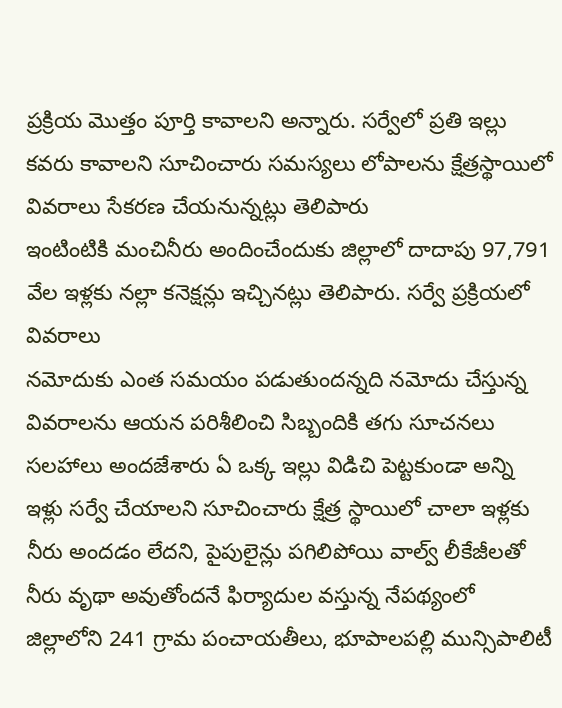ప్రక్రియ మొత్తం పూర్తి కావాలని అన్నారు. సర్వేలో ప్రతి ఇల్లు కవరు కావాలని సూచించారు సమస్యలు లోపాలను క్షేత్రస్థాయిలో వివరాలు సేకరణ చేయనున్నట్లు తెలిపారు
ఇంటింటికి మంచినీరు అందించేందుకు జిల్లాలో దాదాపు 97,791 వేల ఇళ్లకు నల్లా కనెక్షన్లు ఇచ్చినట్లు తెలిపారు. సర్వే ప్రక్రియలో వివరాలు
నమోదుకు ఎంత సమయం పడుతుందన్నది నమోదు చేస్తున్న వివరాలను ఆయన పరిశీలించి సిబ్బందికి తగు సూచనలు సలహాలు అందజేశారు ఏ ఒక్క ఇల్లు విడిచి పెట్టకుండా అన్ని ఇళ్లు సర్వే చేయాలని సూచించారు క్షేత్ర స్థాయిలో చాలా ఇళ్లకు నీరు అందడం లేదని, పైపులైన్లు పగిలిపోయి వాల్వ్ లీకేజీలతో నీరు వృథా అవుతోందనే ఫిర్యాదుల వస్తున్న నేపథ్యంలో జిల్లాలోని 241 గ్రామ పంచాయతీలు, భూపాలపల్లి మున్సిపాలిటీ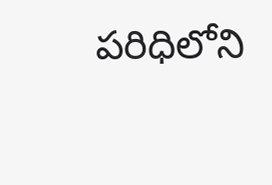పరిధిలోని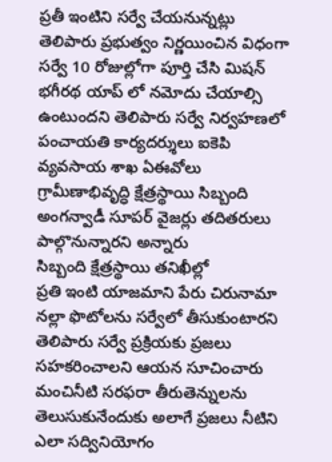ప్రతీ ఇంటిని సర్వే చేయనున్నట్లు తెలిపారు ప్రభుత్వం నిర్ణయించిన విధంగా సర్వే 10 రోజుల్లోగా పూర్తి చేసి మిషన్ భగీరథ యాప్ లో నమోదు చేయాల్సి ఉంటుందని తెలిపారు సర్వే నిర్వహణలో పంచాయతి కార్యదర్శులు ఐకెపి వ్యవసాయ శాఖ ఏఈవోలు గ్రామీణాభివృద్ధి క్షేత్రస్థాయి సిబ్బంది అంగన్వాడీ సూపర్ వైజర్లు తదితరులు పాల్గొనున్నారని అన్నారు
సిబ్బంది క్షేత్రస్థాయి తనిఖీల్లో
ప్రతి ఇంటి యాజమాని పేరు చిరునామా నల్లా ఫొటోలను సర్వేలో తీసుకుంటారని తెలిపారు సర్వే ప్రక్రియకు ప్రజలు సహకరించాలని ఆయన సూచించారు
మంచినీటి సరఫరా తీరుతెన్నులను తెలుసుకునేందుకు అలాగే ప్రజలు నీటిని ఎలా సద్వినియోగం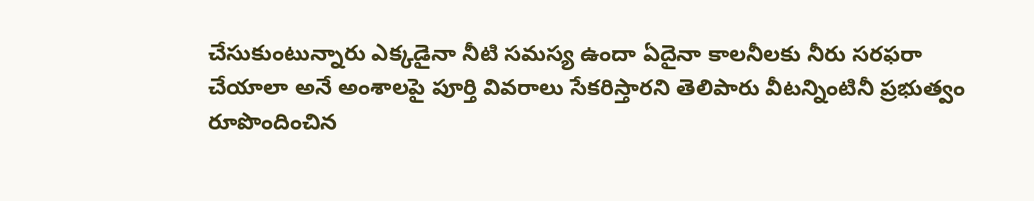చేసుకుంటున్నారు ఎక్కడైనా నీటి సమస్య ఉందా ఏదైనా కాలనీలకు నీరు సరఫరా చేయాలా అనే అంశాలపై పూర్తి వివరాలు సేకరిస్తారని తెలిపారు వీటన్నింటినీ ప్రభుత్వం రూపొందించిన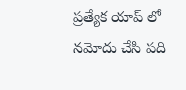ప్రత్యేక యాప్ లో నమోదు చేసి పది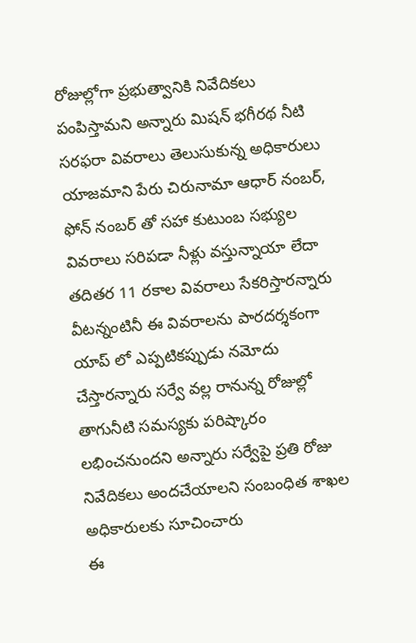రోజుల్లోగా ప్రభుత్వానికి నివేదికలు పంపిస్తామని అన్నారు మిషన్ భగీరథ నీటి సరఫరా వివరాలు తెలుసుకున్న అధికారులు యాజమాని పేరు చిరునామా ఆధార్ నంబర్, ఫోన్ నంబర్ తో సహా కుటుంబ సభ్యుల వివరాలు సరిపడా నీళ్లు వస్తున్నాయా లేదా తదితర 11 రకాల వివరాలు సేకరిస్తారన్నారు వీటన్నంటినీ ఈ వివరాలను పారదర్శకంగా యాప్ లో ఎప్పటికప్పుడు నమోదు చేస్తారన్నారు సర్వే వల్ల రానున్న రోజుల్లో తాగునీటి సమస్యకు పరిష్కారం లభించనుందని అన్నారు సర్వేపై ప్రతి రోజు నివేదికలు అందచేయాలని సంబంధిత శాఖల అధికారులకు సూచించారు
ఈ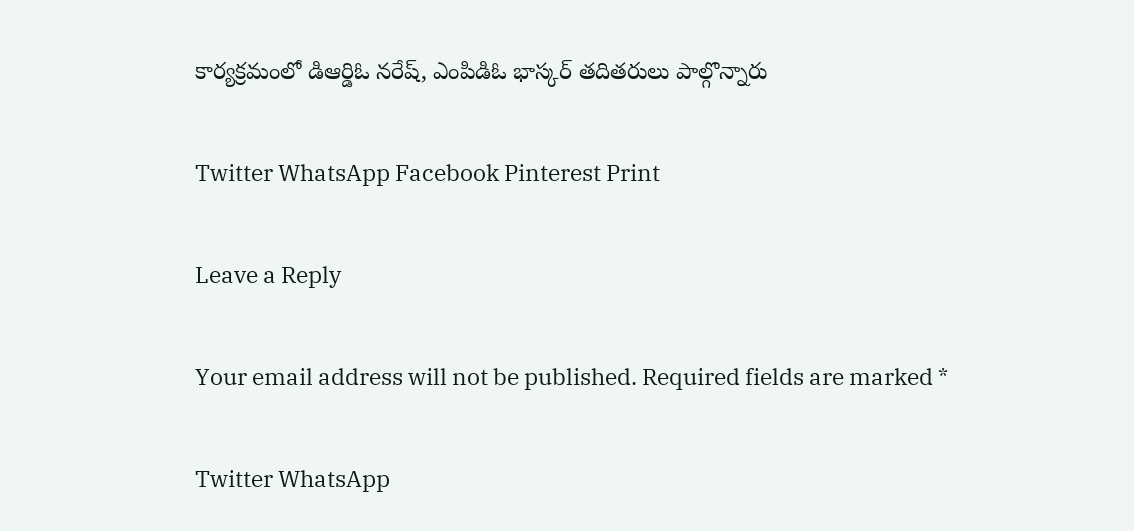కార్యక్రమంలో డిఆర్డిఓ నరేష్, ఎంపిడిఓ భాస్కర్ తదితరులు పాల్గొన్నారు

Twitter WhatsApp Facebook Pinterest Print

Leave a Reply

Your email address will not be published. Required fields are marked *

Twitter WhatsApp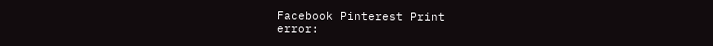Facebook Pinterest Print
error: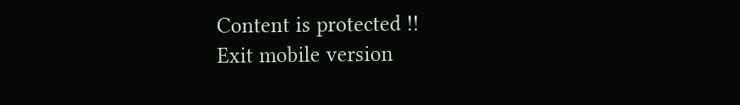Content is protected !!
Exit mobile version